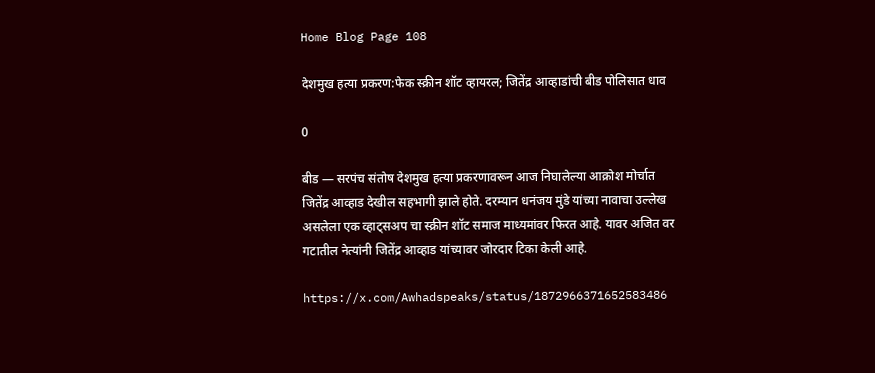Home Blog Page 108

देशमुख हत्या प्रकरण:फेक स्क्रीन शॉट व्हायरल; जितेंद्र आव्हाडांची बीड पोलिसात धाव

0

बीड — सरपंच संतोष देशमुख हत्या प्रकरणावरून आज निघालेल्या आक्रोश मोर्चात जितेंद्र आव्हाड देखील सहभागी झाले होते. दरम्यान धनंजय मुंडे यांच्या नावाचा उल्लेख असलेला एक व्हाट्सअप चा स्क्रीन शॉट समाज माध्यमांवर फिरत आहे. यावर अजित वर गटातील नेत्यांनी जितेंद्र आव्हाड यांच्यावर जोरदार टिका केली आहे.

https://x.com/Awhadspeaks/status/1872966371652583486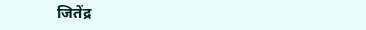जितेंद्र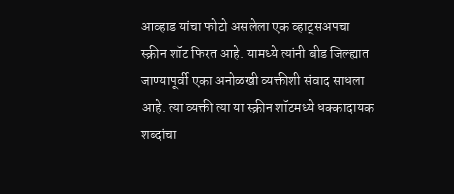आव्हाड यांचा फोटो असलेला एक व्हाट्सअपचा स्क्रीन शॉट फिरत आहे. यामध्ये त्यांनी बीड जिल्ह्यात जाण्यापूर्वी एका अनोळखी व्यक्तीशी संवाद साधला आहे. त्या व्यक्ती त्या या स्क्रीन शॉटमध्ये धक्कादायक शब्दांचा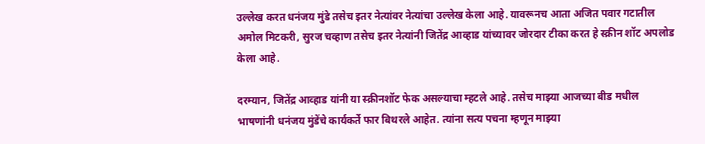उल्लेख करत धनंजय मुंडे तसेच इतर नेत्यांवर नेत्यांचा उल्लेख केला आहे. यावरूनच आता अजित पवार गटातील अमोल मिटकरी, सुरज चव्हाण तसेच इतर नेत्यांनी जितेंद्र आव्हाड यांच्यावर जोरदार टीका करत हे स्क्रीन शॉट अपलोड केला आहे.

दरम्यान, जितेंद्र आव्हाड यांनी या स्क्रीनशॉट फेक असल्याचा म्हटले आहे. तसेच माझ्या आजच्या बीड मधील भाषणांनी धनंजय मुंडेंचे कार्यकर्ते फार बिथरले आहेत. त्यांना सत्य पचना म्हणून माझ्या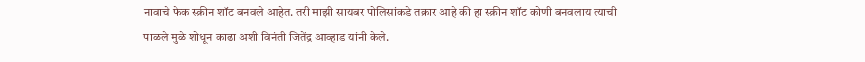नावाचे फेक स्क्रीन शॉट बनवले आहेत. तरी माझी सायबर पोलिसांकडे तक्रार आहे की हा स्क्रीन शॉट कोणी बनवलाय त्याची पाळले मुळे शोधून काढा अशी विनंती जितेंद्र आव्हाड यांनी केले.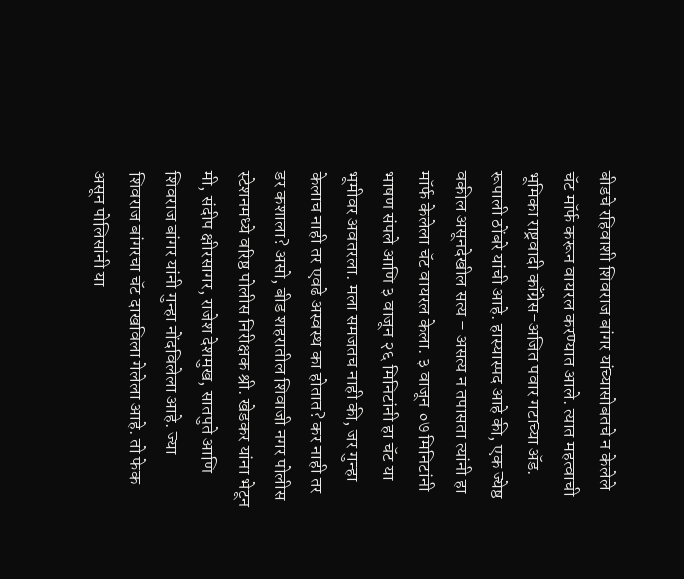बीडचे रहिवाशी शिवराज बांगर यांच्यासोबतचे न केलेले चॅट मॉर्फ करून वायरल करण्यात आले. त्यात महत्वाची भूमिका राष्ट्रवादी काँग्रेस-अजित पवार गटाच्या ॲड. रूपाली ठोंबरे यांची आहे. हास्यास्पद आहे की, एक ज्येष्ठ वकील असूनदेखील सत्य – असत्य न तपासता त्यांनी हा मॉर्फ केलेला चॅट वायरल केला. ३ वाजून ०७ मिनिटांनी भाषण संपले आणि ३ वाजून २६ मिनिटांनी हा चॅट या भूमीवर अवतरला. मला समजतच नाही की, जर गुन्हा केलाच नाही तर एवढे अस्वस्थ का होतात? कर नाही तर डर कशाला? असो, बीड शहरातील शिवाजी नगर पोलीस स्टेशनमध्ये वरिष्ठ पोलीस निरीक्षक श्री. खेडकर यांना भेटून मी, संदीप क्षीरसागर, राजेश देशमुख, सातपुते आणि शिवराज बांगर यांनी गुन्हा नोंदविलेला आहे. ज्या शिवराज बांगरचा चॅट दाखविला गेलेला आहे. तो फेक असून पोलिसांनी या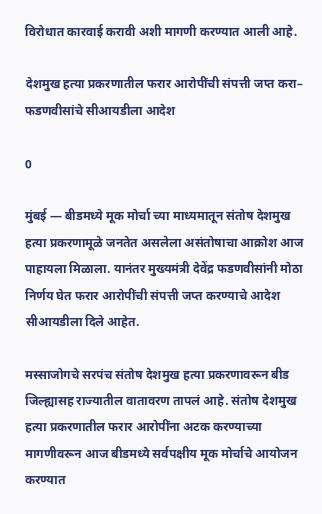विरोधात कारवाई करावी अशी मागणी करण्यात आली आहे.

देशमुख हत्या प्रकरणातील फरार आरोपींची संपत्ती जप्त करा– फडणवीसांचे सीआयडीला आदेश

0

मुंबई — बीडमध्ये मूक मोर्चा च्या माध्यमातून संतोष देशमुख हत्या प्रकरणामूळे जनतेत असलेला असंतोषाचा आक्रोश आज पाहायला मिळाला. यानंतर मुख्यमंत्री देवेंद्र फडणवीसांनी मोठा निर्णय घेत फरार आरोपींची संपत्ती जप्त करण्याचे आदेश सीआयडीला दिले आहेत.

मस्साजोगचे सरपंच संतोष देशमुख हत्या प्रकरणावरून बीड जिल्ह्यासह राज्यातील वातावरण तापलं आहे. संतोष देशमुख हत्या प्रकरणातील फरार आरोपींना अटक करण्याच्या मागणीवरून आज बीडमध्ये सर्वपक्षीय मूक मोर्चाचे आयोजन करण्यात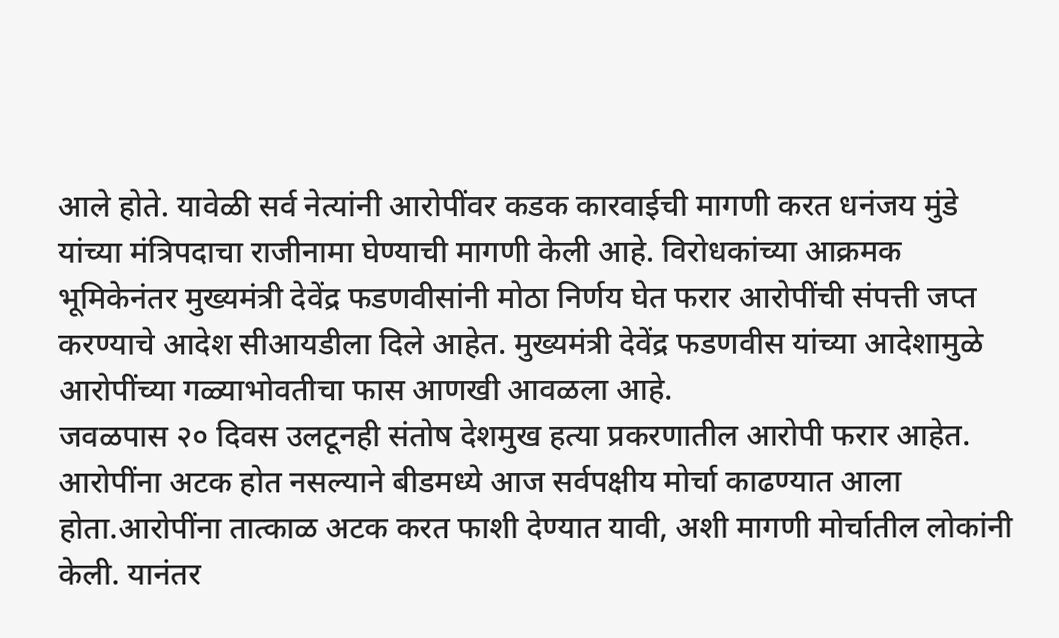आले होते. यावेळी सर्व नेत्यांनी आरोपींवर कडक कारवाईची मागणी करत धनंजय मुंडे यांच्या मंत्रिपदाचा राजीनामा घेण्याची मागणी केली आहे. विरोधकांच्या आक्रमक भूमिकेनंतर मुख्यमंत्री देवेंद्र फडणवीसांनी मोठा निर्णय घेत फरार आरोपींची संपत्ती जप्त करण्याचे आदेश सीआयडीला दिले आहेत. मुख्यमंत्री देवेंद्र फडणवीस यांच्या आदेशामुळे आरोपींच्या गळ्याभोवतीचा फास आणखी आवळला आहे.
जवळपास २० दिवस उलटूनही संतोष देशमुख हत्या प्रकरणातील आरोपी फरार आहेत. आरोपींना अटक होत नसल्याने बीडमध्ये आज सर्वपक्षीय मोर्चा काढण्यात आला होता.आरोपींना तात्काळ अटक करत फाशी देण्यात यावी, अशी मागणी मोर्चातील लोकांनी केली. यानंतर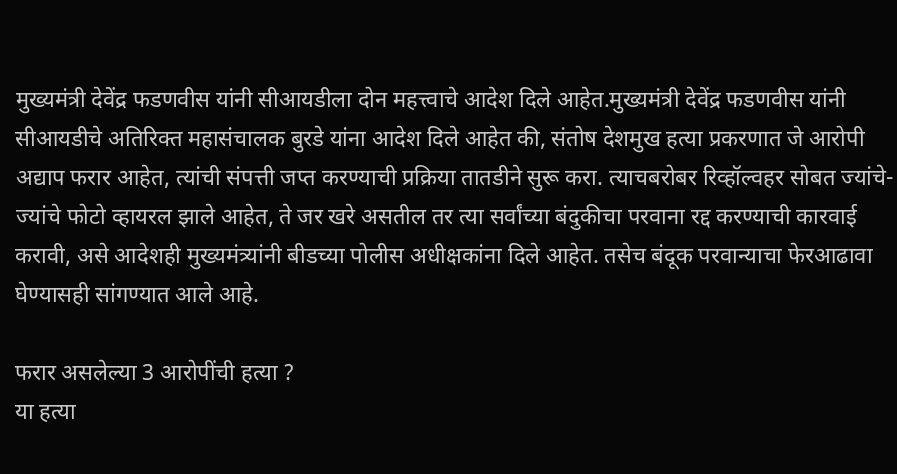मुख्यमंत्री देवेंद्र फडणवीस यांनी सीआयडीला दोन महत्त्वाचे आदेश दिले आहेत.मुख्यमंत्री देवेंद्र फडणवीस यांनी सीआयडीचे अतिरिक्त महासंचालक बुरडे यांना आदेश दिले आहेत की, संतोष देशमुख हत्या प्रकरणात जे आरोपी अद्याप फरार आहेत, त्यांची संपत्ती जप्त करण्याची प्रक्रिया तातडीने सुरू करा. त्याचबरोबर रिव्हॉल्वहर सोबत ज्यांचे-ज्यांचे फोटो व्हायरल झाले आहेत, ते जर खरे असतील तर त्या सर्वांच्या बंदुकीचा परवाना रद्द करण्याची कारवाई करावी, असे आदेशही मुख्यमंत्र्यांनी बीडच्या पोलीस अधीक्षकांना दिले आहेत. तसेच बंदूक परवान्याचा फेरआढावा घेण्यासही सांगण्यात आले आहे.

फरार असलेल्या 3 आरोपींची हत्या ?
या हत्या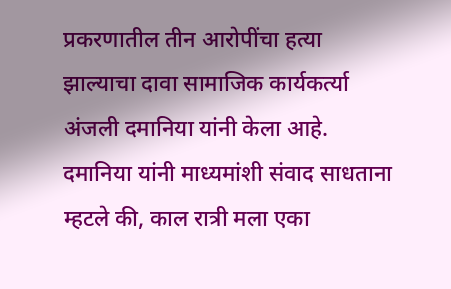प्रकरणातील तीन आरोपींचा हत्या झाल्याचा दावा सामाजिक कार्यकर्त्या अंजली दमानिया यांनी केला आहे. दमानिया यांनी माध्यमांशी संवाद साधताना म्हटले की, काल रात्री मला एका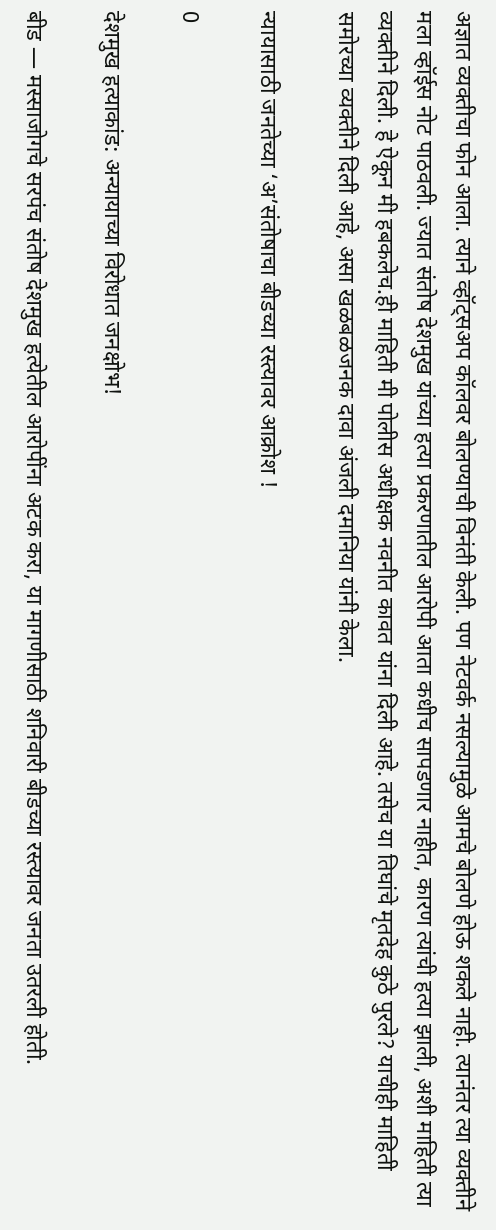अज्ञात व्यक्तीचा फोन आला. त्याने व्हॉट्सअप कॉलवर बोलण्याची विनंती केली. पण नेटवर्क नसल्यामुळे आमचे बोलणे होऊ शकले नाही. त्यानंतर त्या व्यक्तीने मला व्हॉईस नोट पाठवली. ज्यात संतोष देशमुख यांच्या हत्या प्रकरणातील आरोपी आता कधीच सापडणार नाहीत, कारण त्यांची हत्या झाली, अशी माहिती त्या व्यक्तीने दिली. हे ऐकून मी हबकलेच.ही माहिती मी पोलीस अधीक्षक नवनीत कावत यांना दिली आहे. तसेच या तिघांचे मृतदेह कुठे पुरले? याचीही माहिती समोरच्या व्यक्तीने दिली आहे, असा खळबळजनक दावा अंजली दमानिया यांनी केला.

न्यायासाठी जनतेच्या ‘अ’संतोषाचा बीडच्या रस्त्यावर आक्रोश !

0

देशमुख हत्याकांड: अन्यायाच्या विरोधात जनक्षोभ!

बीड — मस्साजोगचे सरपंच संतोष देशमुख हत्येतील आरोपींना अटक करा, या मागणीसाठी शनिवारी बीडच्या रस्त्यावर जनता उतरली होती.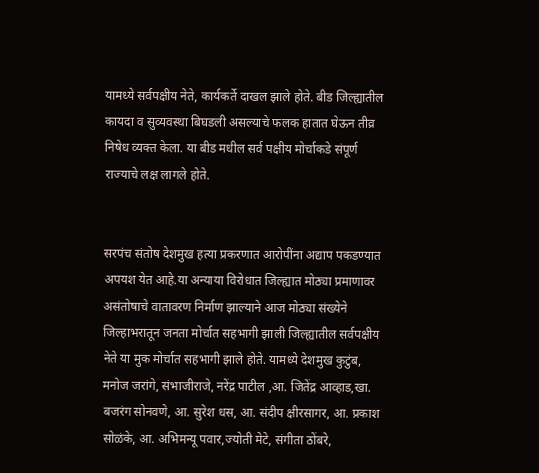यामध्ये सर्वपक्षीय नेते, कार्यकर्ते दाखल झाले होते. बीड जिल्ह्यातील कायदा व सुव्यवस्था बिघडली असल्याचे फलक हातात घेऊन तीव्र निषेध व्यक्त केला. या बीड मधील सर्व पक्षीय मोर्चाकडे संपूर्ण राज्याचे लक्ष लागले होते.


सरपंच संतोष देशमुख हत्या प्रकरणात आरोपींना अद्याप पकडण्यात अपयश येत आहे.या अन्याया विरोधात जिल्ह्यात मोठ्या प्रमाणावर असंतोषाचे वातावरण निर्माण झाल्याने आज मोठ्या संख्येने जिल्हाभरातून जनता मोर्चात सहभागी झाली जिल्ह्यातील सर्वपक्षीय नेते या मुक मोर्चात सहभागी झाले होते. यामध्ये देशमुख कुटुंब, मनोज जरांगे, संभाजीराजे, नरेंद्र पाटील ,आ. जितेंद्र आव्हाड,खा. बजरंग सोनवणे, आ. सुरेश धस, आ. संदीप क्षीरसागर, आ. प्रकाश सोळंके, आ. अभिमन्यू पवार,ज्योती मेटे, संगीता ठोंबरे,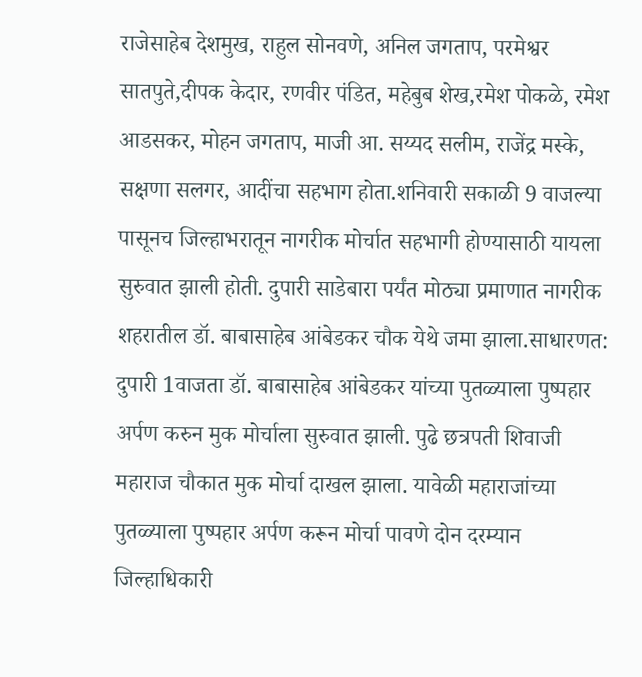राजेसाहेब देशमुख, राहुल सोनवणे, अनिल जगताप, परमेश्वर सातपुते,दीपक केदार, रणवीर पंडित, महेबुब शेख,रमेश पोकळे, रमेश आडसकर, मोहन जगताप, माजी आ. सय्यद सलीम, राजेंद्र मस्के, सक्षणा सलगर, आदींचा सहभाग होता.शनिवारी सकाळी 9 वाजल्या पासूनच जिल्हाभरातून नागरीक मोर्चात सहभागी होण्यासाठी यायला सुरुवात झाली होती. दुपारी साडेबारा पर्यंत मोठ्या प्रमाणात नागरीक शहरातील डॉ. बाबासाहेब आंबेडकर चौक येथे जमा झाला.साधारणत: दुपारी 1वाजता डॉ. बाबासाहेब आंबेडकर यांच्या पुतळ्याला पुष्पहार अर्पण करुन मुक मोर्चाला सुरुवात झाली. पुढे छत्रपती शिवाजी महाराज चौकात मुक मोर्चा दाखल झाला. यावेळी महाराजांच्या पुतळ्याला पुष्पहार अर्पण करून मोर्चा पावणे दोन दरम्यान जिल्हाधिकारी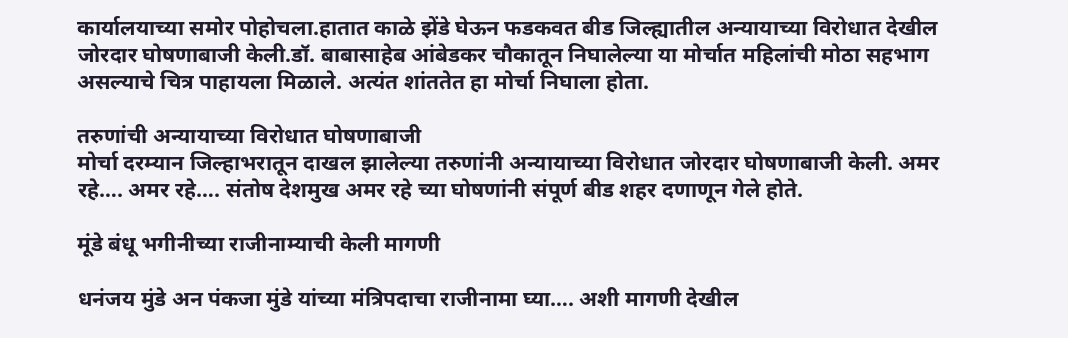कार्यालयाच्या समोर पोहोचला.हातात काळे झेंडे घेऊन फडकवत बीड जिल्ह्यातील अन्यायाच्या विरोधात देखील जोरदार घोषणाबाजी केली.डॉ. बाबासाहेब आंबेडकर चौकातून निघालेल्या या मोर्चात महिलांची मोठा सहभाग असल्याचे चित्र पाहायला मिळाले. अत्यंत शांततेत हा मोर्चा निघाला होता.

तरुणांची अन्यायाच्या विरोधात घोषणाबाजी
मोर्चा दरम्यान जिल्हाभरातून दाखल झालेल्या तरुणांनी अन्यायाच्या विरोधात जोरदार घोषणाबाजी केली. अमर रहे…. अमर रहे…. संतोष देशमुख अमर रहे च्या घोषणांनी संपूर्ण बीड शहर दणाणून गेले होते.

मूंडे बंधू भगीनीच्या राजीनाम्याची केली मागणी

धनंजय मुंडे अन पंकजा मुंडे यांच्या मंत्रिपदाचा राजीनामा घ्या…. अशी मागणी देखील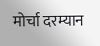मोर्चा दरम्यान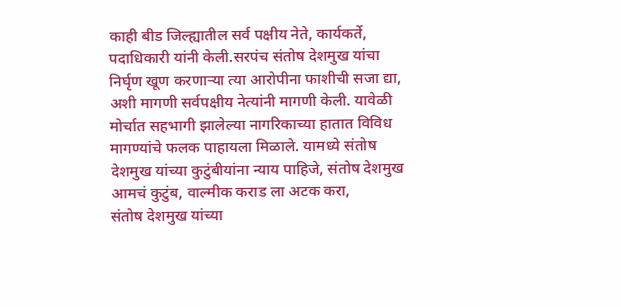काही बीड जिल्ह्यातील सर्व पक्षीय नेते, कार्यकर्ते, पदाधिकारी यांनी केली.सरपंच संतोष देशमुख यांचा निर्घृण खूण करणाऱ्या त्या आरोपीना फाशीची सजा द्या, अशी मागणी सर्वपक्षीय नेत्यांनी मागणी केली. यावेळी मोर्चात सहभागी झालेल्या नागरिकाच्या हातात विविध मागण्यांचे फलक पाहायला मिळाले. यामध्ये संतोष देशमुख यांच्या कुटुंबीयांना न्याय पाहिजे, संतोष देशमुख आमचं कुटुंब, वाल्मीक कराड ला अटक करा,
संतोष देशमुख यांच्या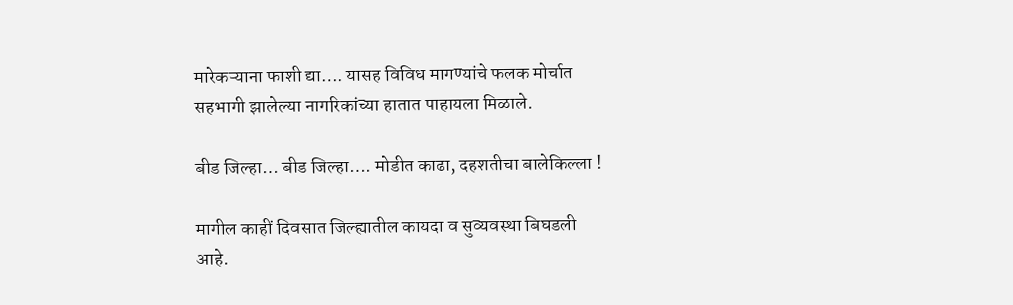मारेकऱ्याना फाशी द्या…. यासह विविध मागण्यांचे फलक मोर्चात सहभागी झालेल्या नागरिकांच्या हातात पाहायला मिळाले.

बीड जिल्हा… बीड जिल्हा…. मोडीत काढा, दहशतीचा बालेकिल्ला !

मागील काहीं दिवसात जिल्ह्यातील कायदा व सुव्यवस्था बिघडली आहे.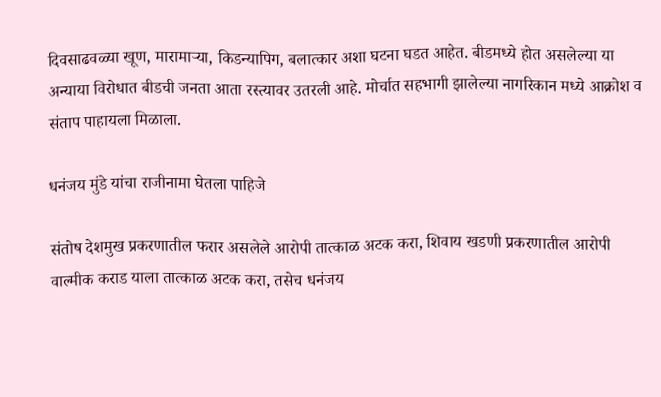दिवसाढवळ्या खूण, मारामाऱ्या, किडन्यापिग, बलात्कार अशा घटना घडत आहेत. बीडमध्ये होत असलेल्या या अन्याया विरोधात बीडची जनता आता रस्त्यावर उतरली आहे. मोर्चात सहभागी झालेल्या नागरिकान मध्ये आक्रोश व संताप पाहायला मिळाला.

धनंजय मुंडे यांचा राजीनामा घेतला पाहिजे

संतोष देशमुख प्रकरणातील फरार असलेले आरोपी तात्काळ अटक करा, शिवाय खडणी प्रकरणातील आरोपी वाल्मीक कराड याला तात्काळ अटक करा, तसेच धनंजय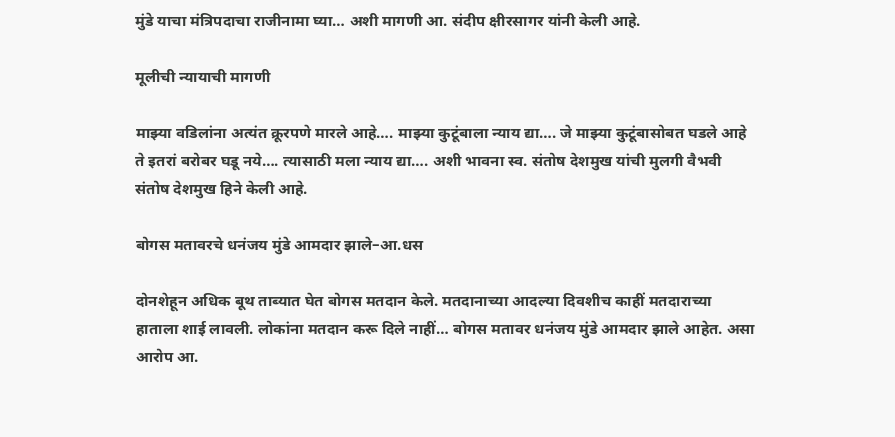मुंडे याचा मंत्रिपदाचा राजीनामा घ्या… अशी मागणी आ. संदीप क्षीरसागर यांनी केली आहे.

मूलीची न्यायाची मागणी

माझ्या वडिलांना अत्यंत क्रूरपणे मारले आहे…. माझ्या कुटूंबाला न्याय द्या…. जे माझ्या कुटूंबासोबत घडले आहे ते इतरां बरोबर घडू नये…. त्यासाठी मला न्याय द्या…. अशी भावना स्व. संतोष देशमुख यांची मुलगी वैभवी संतोष देशमुख हिने केली आहे.

बोगस मतावरचे धनंजय मुंडे आमदार झाले–आ.धस

दोनशेहून अधिक बूथ ताब्यात घेत बोगस मतदान केले. मतदानाच्या आदल्या दिवशीच काहीं मतदाराच्या हाताला शाई लावली. लोकांना मतदान करू दिले नाहीं… बोगस मतावर धनंजय मुंडे आमदार झाले आहेत. असा आरोप आ.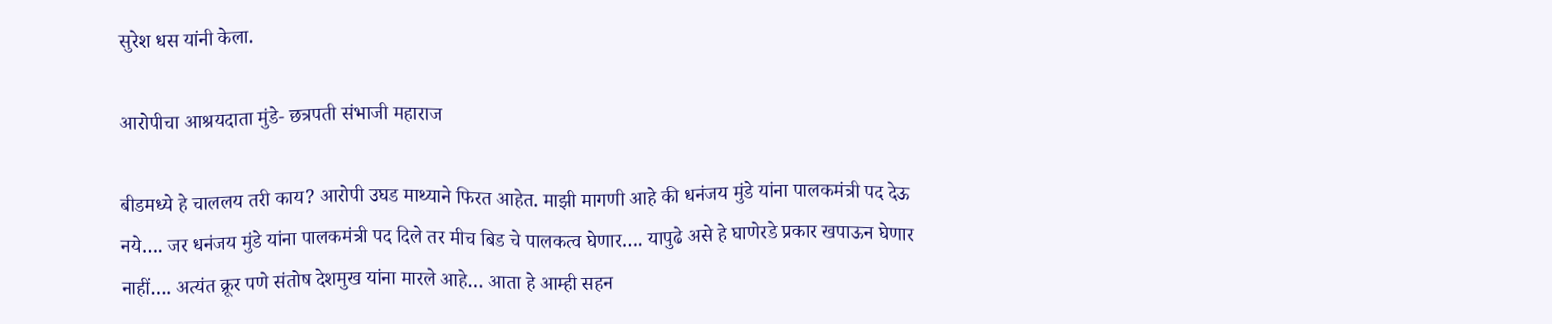सुरेश धस यांनी केला.

आरोपीचा आश्रयदाता मुंडे- छत्रपती संभाजी महाराज

बीडमध्ये हे चाललय तरी काय? आरोपी उघड माथ्याने फिरत आहेत. माझी मागणी आहे की धनंजय मुंडे यांना पालकमंत्री पद देऊ नये…. जर धनंजय मुंडे यांना पालकमंत्री पद दिले तर मीच बिड चे पालकत्व घेणार…. यापुढे असे हे घाणेरडे प्रकार खपाऊन घेणार नाहीं…. अत्यंत क्रूर पणे संतोष देशमुख यांना मारले आहे… आता हे आम्ही सहन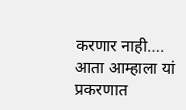करणार नाही…. आता आम्हाला यां प्रकरणात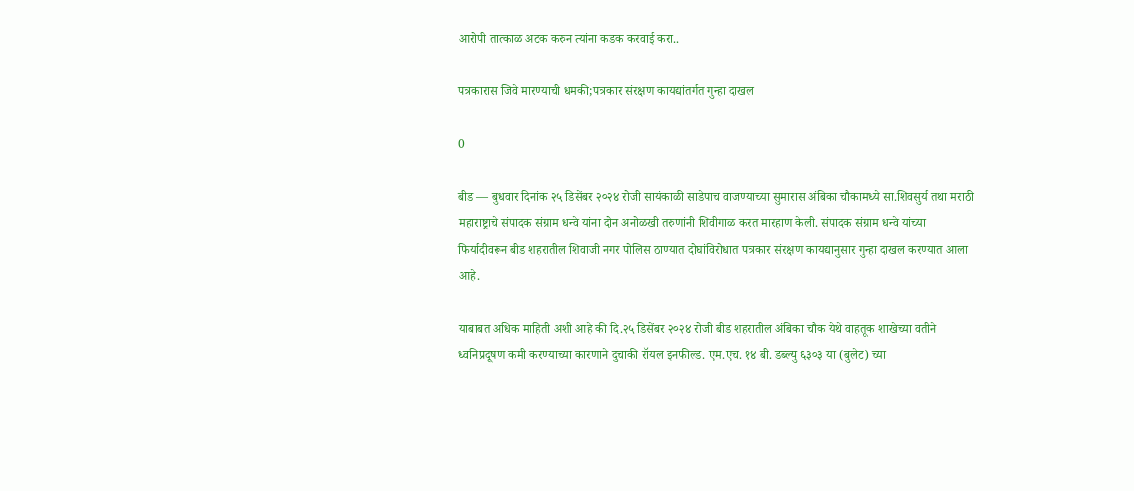आरोपी तात्काळ अटक करुन त्यांना कडक करवाई करा..

पत्रकारास जिवे मारण्याची धमकी;पत्रकार संरक्षण कायद्यांतर्गत गुन्हा दाखल

0

बीड — बुधवार दिनांक २५ डिसेंबर २०२४ रोजी सायंकाळी साडेपाच वाजण्याच्या सुमारास अंबिका चौकामध्ये सा.शिवसुर्य तथा मराठी महाराष्ट्राचे संपादक संग्राम धन्वे यांना दोन अनोळखी तरुणांनी शिवीगाळ करत मारहाण केली. संपादक संग्राम धन्वे यांच्या फिर्यादीवरून बीड शहरातील शिवाजी नगर पोलिस ठाण्यात दोघांविरोधात पत्रकार संरक्षण कायद्यानुसार गुन्हा दाखल करण्यात आला आहे.

याबाबत अधिक माहिती अशी आहे की दि.२५ डिसेंबर २०२४ रोजी बीड शहरातील अंबिका चौक येथे वाहतूक शाखेच्या वतीने ध्वनिप्रदूषण कमी करण्याच्या कारणाने दुचाकी रॉयल इनफील्ड. एम.एच. १४ बी. डब्ल्यु ६३०३ या (बुलेट) च्या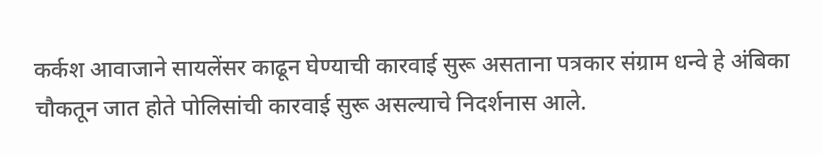कर्कश आवाजाने सायलेंसर काढून घेण्याची कारवाई सुरू असताना पत्रकार संग्राम धन्वे हे अंबिका चौकतून जात होते पोलिसांची कारवाई सुरू असल्याचे निदर्शनास आले.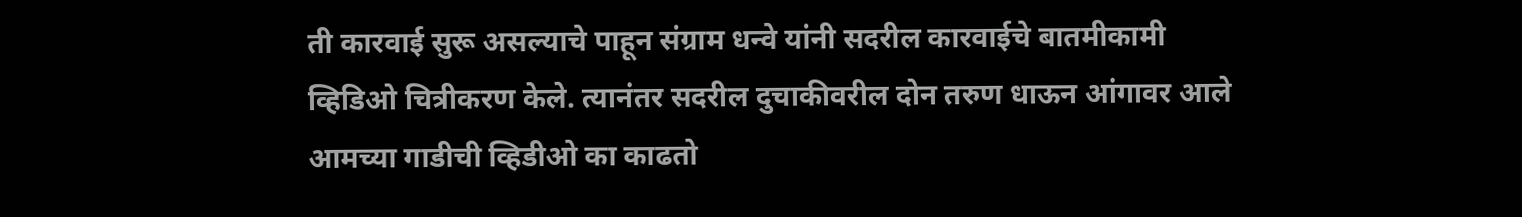ती कारवाई सुरू असल्याचे पाहून संग्राम धन्वे यांनी सदरील कारवाईचे बातमीकामी व्हिडिओ चित्रीकरण केले. त्यानंतर सदरील दुचाकीवरील दोन तरुण धाऊन आंगावर आले आमच्या गाडीची व्हिडीओ का काढतो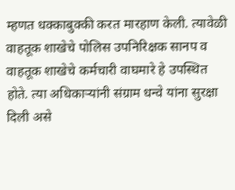म्हणत धक्काबुक्की करत मारहाण केली. त्यावेळी वाहतूक शाखेचे पोलिस उपनिरिक्षक सानप व वाहतूक शाखेचे कर्मचारी वाघमारे हे उपस्थित होते. त्या अधिकाऱ्यांनी संग्राम धन्वे यांना सुरक्षा दिली असे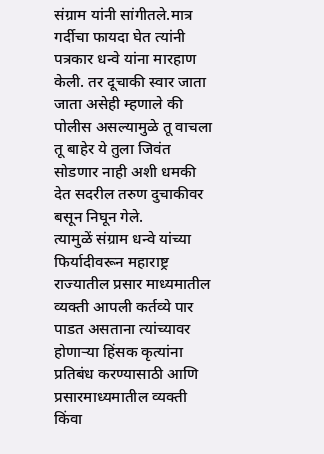संग्राम यांनी सांगीतले.मात्र गर्दीचा फायदा घेत त्यांनी पत्रकार धन्वे यांना मारहाण केली. तर दूचाकी स्वार जाता जाता असेही म्हणाले की पोलीस असल्यामुळे तू वाचला तू बाहेर ये तुला जिवंत सोडणार नाही अशी धमकी देत सदरील तरुण दुचाकीवर बसून निघून गेले.
त्यामुळें संग्राम धन्वे यांच्या फिर्यादीवरून महाराष्ट्र राज्यातील प्रसार माध्यमातील व्यक्ती आपली कर्तव्ये पार पाडत असताना त्यांच्यावर होणाऱ्या हिंसक कृत्यांना प्रतिबंध करण्यासाठी आणि प्रसारमाध्यमातील व्यक्ती किंवा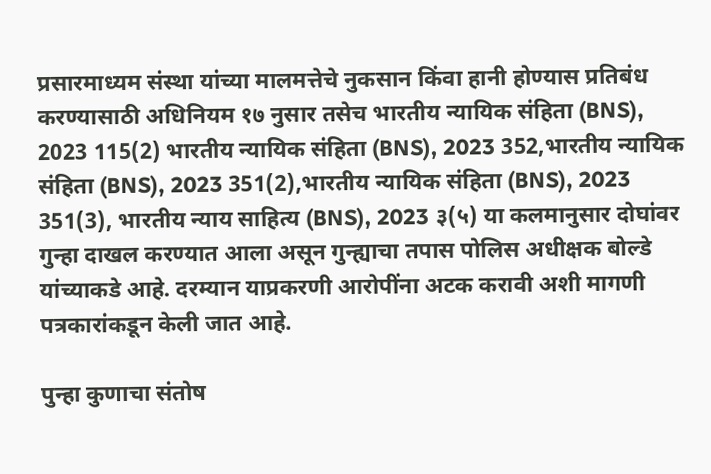प्रसारमाध्यम संस्था यांच्या मालमत्तेचे नुकसान किंवा हानी होण्यास प्रतिबंध करण्यासाठी अधिनियम १७ नुसार तसेच भारतीय न्यायिक संहिता (BNS), 2023 115(2) भारतीय न्यायिक संहिता (BNS), 2023 352,भारतीय न्यायिक संहिता (BNS), 2023 351(2),भारतीय न्यायिक संहिता (BNS), 2023 351(3), भारतीय न्याय साहित्य (BNS), 2023 ३(५) या कलमानुसार दोघांवर गुन्हा दाखल करण्यात आला असून गुन्ह्याचा तपास पोलिस अधीक्षक बोल्डे यांच्याकडे आहे. दरम्यान याप्रकरणी आरोपींना अटक करावी अशी मागणी पत्रकारांकडून केली जात आहे.

पुन्हा कुणाचा संतोष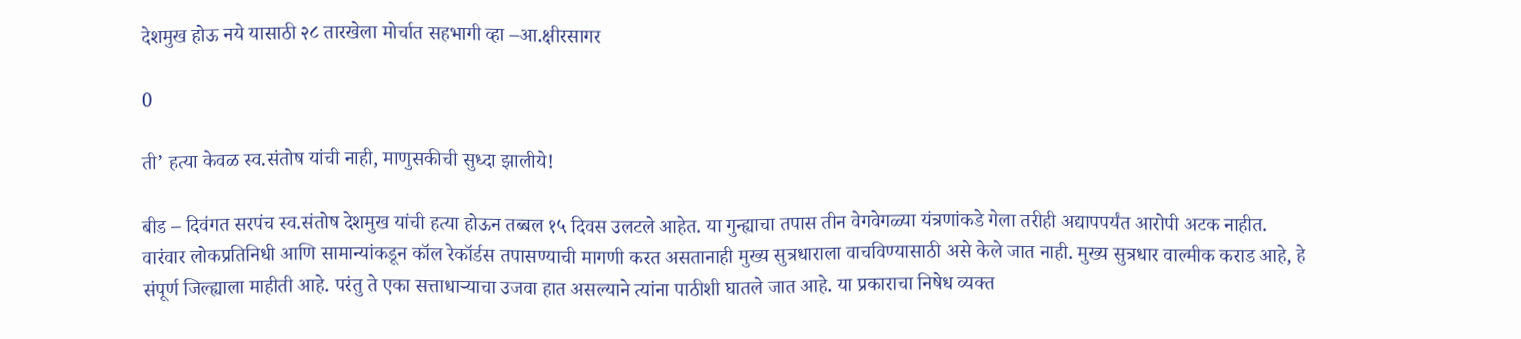देशमुख होऊ नये यासाठी २८ तारखेला मोर्चात सहभागी व्हा –आ.क्षीरसागर

0

ती’ हत्या केवळ स्व.संतोष यांची नाही, माणुसकीची सुध्दा झालीये!

बीड – दिवंगत सरपंच स्व.संतोष देशमुख यांची हत्या होऊन तब्बल १५ दिवस उलटले आहेत. या गुन्ह्याचा तपास तीन वेगवेगळ्या यंत्रणांकडे गेला तरीही अद्यापपर्यंत आरोपी अटक नाहीत. वारंवार लोकप्रतिनिधी आणि सामान्यांकडून कॉल रेकॉर्डस तपासण्याची मागणी करत असतानाही मुख्य सुत्रधाराला वाचविण्यासाठी असे केले जात नाही. मुख्य सुत्रधार वाल्मीक कराड आहे, हे संपूर्ण जिल्ह्याला माहीती आहे. परंतु ते एका सत्ताधार्‍याचा उजवा हात असल्याने त्यांना पाठीशी घातले जात आहे. या प्रकाराचा निषेध व्यक्त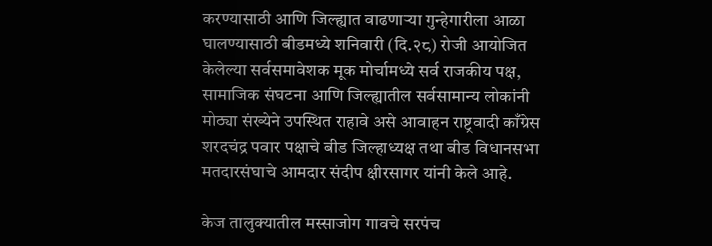करण्यासाठी आणि जिल्ह्यात वाढणार्‍या गुन्हेगारीला आळा घालण्यासाठी बीडमध्ये शनिवारी (दि.२८) रोजी आयोजित केलेल्या सर्वसमावेशक मूक मोर्चामध्ये सर्व राजकीय पक्ष, सामाजिक संघटना आणि जिल्ह्यातील सर्वसामान्य लोकांनी मोठ्या संख्येने उपस्थित राहावे असे आवाहन राष्ट्रवादी काँग्रेस शरदचंद्र पवार पक्षाचे बीड जिल्हाध्यक्ष तथा बीड विधानसभा मतदारसंघाचे आमदार संदीप क्षीरसागर यांनी केले आहे.

केज तालुक्यातील मस्साजोग गावचे सरपंच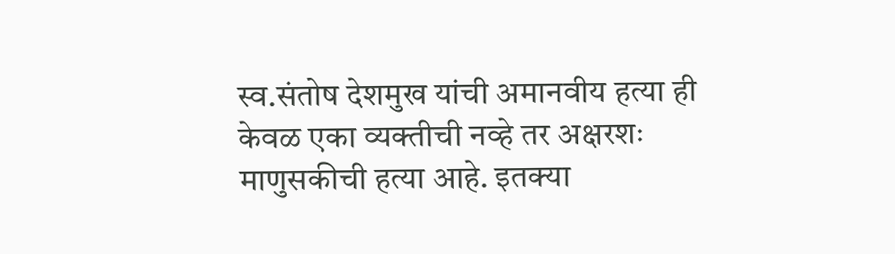स्व.संतोष‌ देशमुख यांची अमानवीय हत्या ही केवळ एका व्यक्तीची नव्हे तर अक्षरशः माणुसकीची हत्या आहे. इतक्या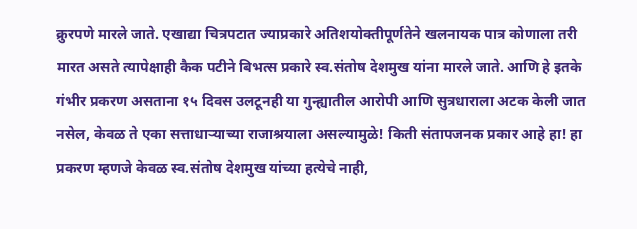क्रुरपणे मारले जाते. एखाद्या चित्रपटात ज्याप्रकारे अतिशयोक्तीपूर्णतेने खलनायक पात्र कोणाला तरी मारत असते त्यापेक्षाही कैक पटीने बिभत्स प्रकारे स्व.संतोष देशमुख यांना मारले जाते. आणि हे इतके गंभीर प्रकरण असताना १५ दिवस उलटूनही या गुन्ह्यातील आरोपी आणि सुत्रधाराला अटक केली जात नसेल, केवळ ते एका सत्ताधाऱ्याच्या राजाश्रयाला असल्यामुळे! किती संतापजनक प्रकार आहे हा! हा प्रकरण म्हणजे केवळ स्व.संतोष देशमुख यांच्या हत्येचे नाही,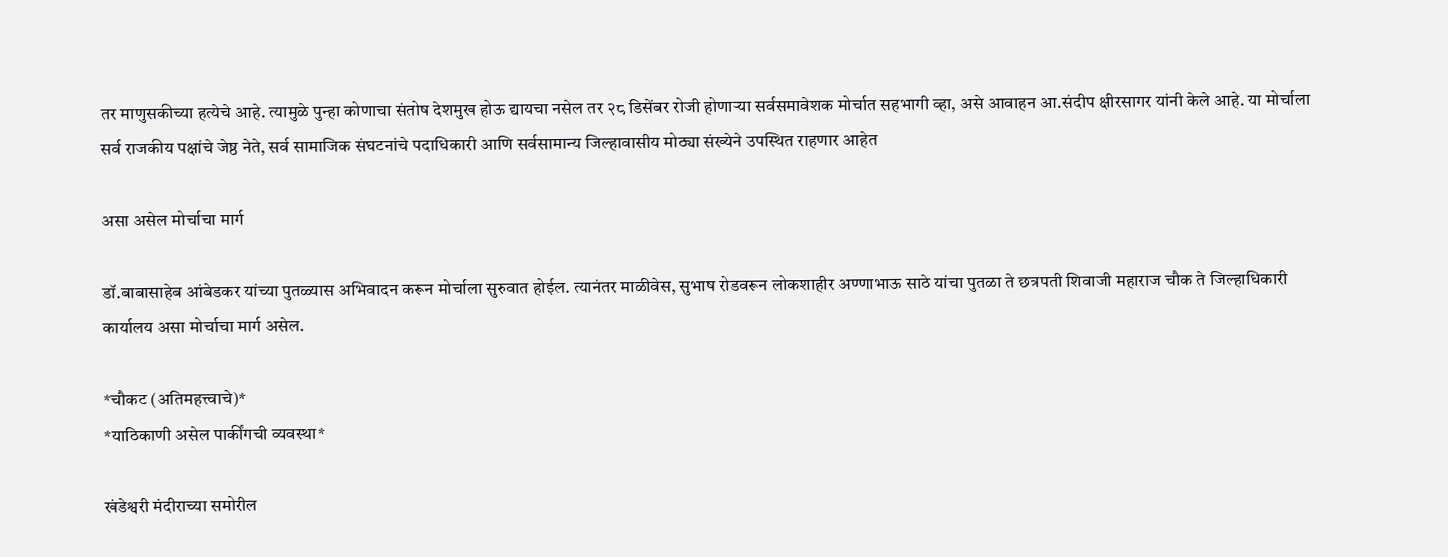तर माणुसकीच्या हत्येचे आहे. त्यामुळे पुन्हा कोणाचा संतोष देशमुख होऊ द्यायचा नसेल तर २८ डिसेंबर रोजी होणार्‍या सर्वसमावेशक मोर्चात सहभागी व्हा, असे आवाहन आ.संदीप क्षीरसागर यांनी केले आहे. या मोर्चाला सर्व राजकीय पक्षांचे जेष्ठ नेते, सर्व सामाजिक संघटनांचे पदाधिकारी आणि सर्वसामान्य जिल्हावासीय मोठ्या संख्येने उपस्थित राहणार आहेत

असा असेल मोर्चाचा मार्ग

डॉ.बाबासाहेब आंबेडकर यांच्या पुतळ्यास अभिवादन करून मोर्चाला सुरुवात होईल. त्यानंतर माळीवेस, सुभाष रोडवरून लोकशाहीर अण्णाभाऊ साठे यांचा पुतळा ते छत्रपती शिवाजी महाराज चौक ते जिल्हाधिकारी कार्यालय असा मोर्चाचा मार्ग असेल.

*चौकट (अतिमहत्त्वाचे)*
*याठिकाणी असेल पार्कींगची व्यवस्था*

खंडेश्वरी मंदीराच्या समोरील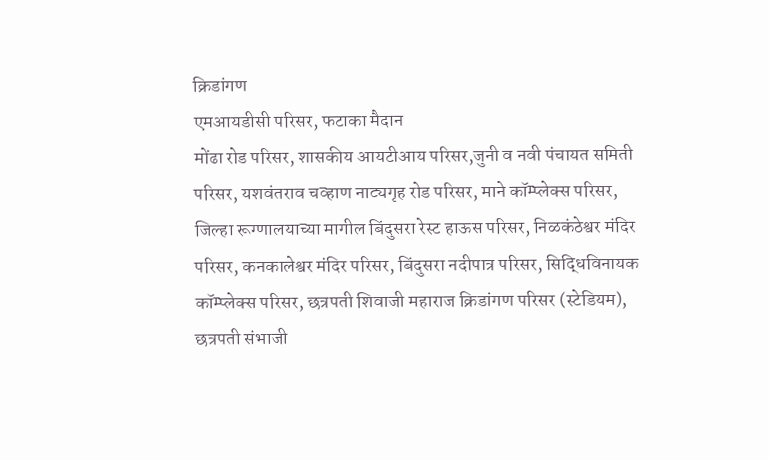क्रिडांगण
एमआयडीसी परिसर, फटाका मैदान
मोंढा रोड परिसर, शासकीय आयटीआय परिसर,जुनी व नवी पंचायत समिती परिसर, यशवंतराव चव्हाण नाट्यगृह रोड परिसर, माने कॉम्प्लेक्स परिसर, जिल्हा रूग्णालयाच्या मागील बिंदुसरा रेस्ट हाऊस परिसर, निळकंठेश्वर मंदिर परिसर, कनकालेश्वर मंदिर परिसर, बिंदुसरा नदीपात्र परिसर, सिद्धिविनायक कॉम्प्लेक्स परिसर, छत्रपती शिवाजी महाराज क्रिडांगण परिसर (स्टेडियम), छत्रपती संभाजी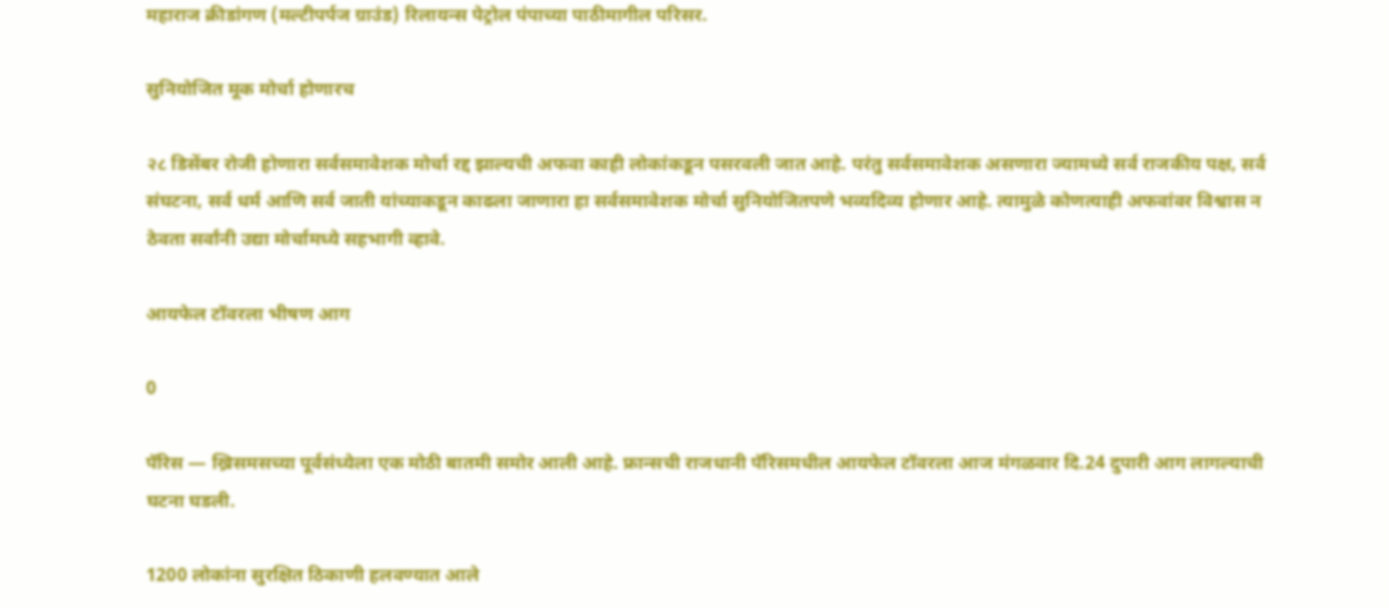महाराज क्रीडांगण (मल्टीपर्पज ग्राउंड) रिलायन्स पेट्रोल पंपाच्या पाठीमागील परिसर.

सुनियोजित मूक मोर्चा होणारच

२८ डिसेंबर रोजी होणारा सर्वसमावेशक मोर्चा रद्द झाल्यची अफवा काही लोकांकडून पसरवली जात आहे. परंतु सर्वसमावेशक असणारा ज्यामध्ये सर्व राजकीय पक्ष, सर्व संघटना, सर्व धर्म आणि सर्व जाती यांच्याकडून काढला जाणारा हा सर्वसमावेशक मोर्चा सुनियोजितपणे भव्यदिव्य होणार आहे. त्यामुळे कोणत्याही अफवांवर विश्वास न ठेवता सर्वांनी उद्या मोर्चामध्ये सहभागी व्हावे.

आयफेल टॉवरला भीषण आग

0

पॅरिस — ख्रिसमसच्या पूर्वसंध्येला एक मोठी बातमी समोर आली आहे. फ्रान्सची राजधानी पॅरिसमधील आयफेल टॉवरला आज मंगळवार दि.24 दुपारी आग लागल्याची घटना घडली.

1200 लोकांना सुरक्षित ठिकाणी हलवण्यात आले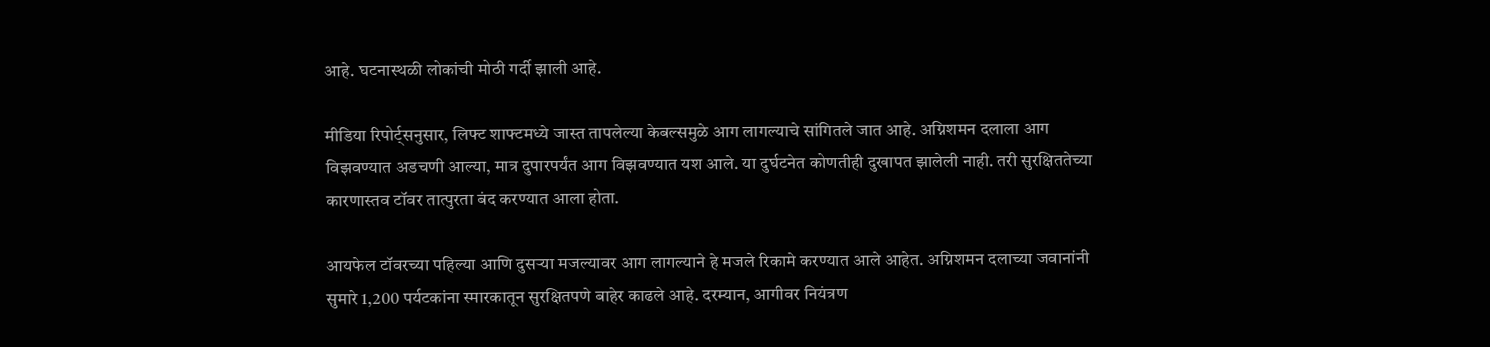आहे. घटनास्थळी लोकांची मोठी गर्दी झाली आहे.

मीडिया रिपोर्ट्सनुसार, लिफ्ट शाफ्टमध्ये जास्त तापलेल्या केबल्समुळे आग लागल्याचे सांगितले जात आहे. अग्निशमन दलाला आग विझवण्यात अडचणी आल्या, मात्र दुपारपर्यंत आग विझवण्यात यश आले. या दुर्घटनेत कोणतीही दुखापत झालेली नाही. तरी सुरक्षिततेच्या कारणास्तव टॉवर तात्पुरता बंद करण्यात आला होता.

आयफेल टॉवरच्या पहिल्या आणि दुसऱ्या मजल्यावर आग लागल्याने हे मजले रिकामे करण्यात आले आहेत. अग्निशमन दलाच्या जवानांनी सुमारे 1,200 पर्यटकांना स्मारकातून सुरक्षितपणे बाहेर काढले आहे. दरम्यान, आगीवर नियंत्रण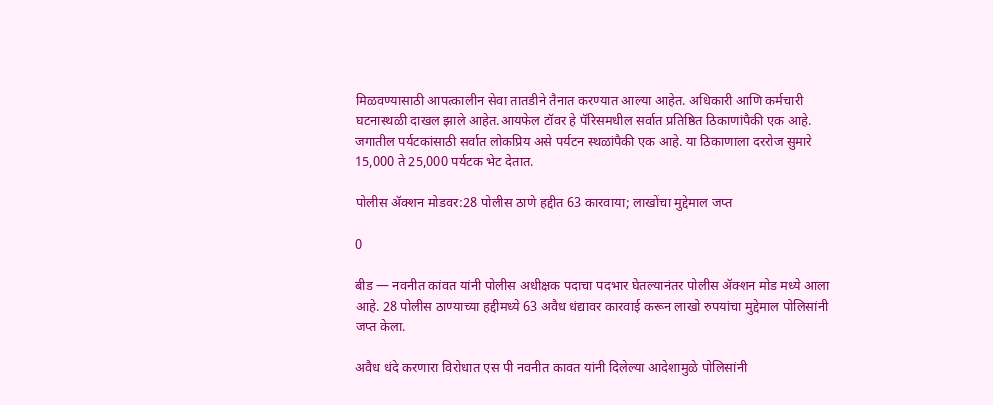मिळवण्यासाठी आपत्कालीन सेवा तातडीने तैनात करण्यात आल्या आहेत. अधिकारी आणि कर्मचारी घटनास्थळी दाखल झाले आहेत.आयफेल टॉवर हे पॅरिसमधील सर्वात प्रतिष्ठित ठिकाणांपैकी एक आहे. जगातील पर्यटकांसाठी सर्वात लोकप्रिय असे पर्यटन स्थळांपैकी एक आहे. या ठिकाणाला दररोज सुमारे 15,000 ते 25,000 पर्यटक भेट देतात.

पोलीस ॲक्शन मोडवर:28 पोलीस ठाणे हद्दीत 63 कारवाया; लाखोंचा मुद्देमाल जप्त

0

बीड — नवनीत कांवत यांनी पोलीस अधीक्षक पदाचा पदभार घेतल्यानंतर पोलीस ॲक्शन मोड मध्ये आला आहे. 28 पोलीस ठाण्याच्या हद्दीमध्ये 63 अवैध धंद्यावर कारवाई करून लाखो रुपयांचा मुद्देमाल पोलिसांनी जप्त केला.

अवैध धंदे करणारा विरोधात एस पी नवनीत कावत यांनी दिलेल्या आदेशामुळे पोलिसांनी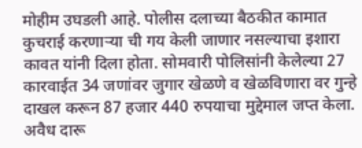मोहीम उघडली आहे. पोलीस दलाच्या बैठकीत कामात कुचराई करणाऱ्या ची गय केली जाणार नसल्याचा इशारा कावत यांनी दिला होता. सोमवारी पोलिसांनी केलेल्या 27 कारवाईत 34 जणांवर जुगार खेळणे व खेळविणारा वर गुन्हे दाखल करून 87 हजार 440 रुपयाचा मुद्देमाल जप्त केला. अवैध दारू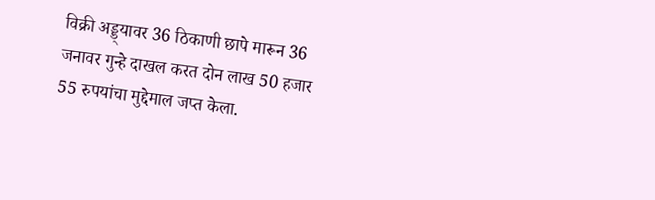विक्री अड्ड्यावर 36 ठिकाणी छापे मारून 36 जनावर गुन्हे दाखल करत दोन लाख 50 हजार 55 रुपयांचा मुद्देमाल जप्त केला.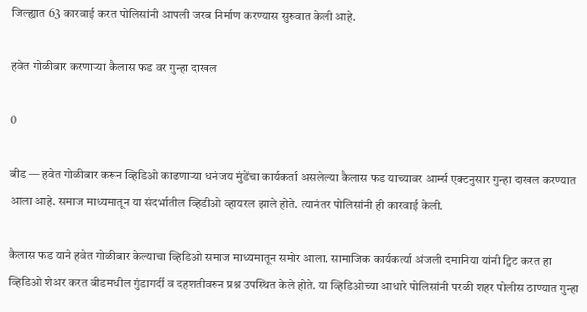जिल्ह्यात 63 कारवाई करत पोलिसांनी आपली जरब निर्माण करण्यास सुरुवात केली आहे.

हवेत गोळीबार करणाऱ्या कैलास फड वर गुन्हा दाखल

0

बीड — हवेत गोळीबार करून व्हिडिओ काढणाऱ्या धनंजय मुंडेंचा कार्यकर्ता असलेल्या कैलास फड याच्यावर आर्म्स एक्टनुसार गुन्हा दाखल करण्यात आला आहे. समाज माध्यमातून या संदर्भातील व्हिडीओ व्हायरल झाले होते. त्यानंतर पोलिसांनी ही कारवाई केली.

कैलास फड याने हवेत गोळीबार केल्याचा व्हिडिओ समाज माध्यमातून समोर आला. सामाजिक कार्यकर्त्या अंजली दमानिया यांनी ट्विट करत हा व्हिडिओ शेअर करत बीडमधील गुंडागर्दी व दहशतीवरुन प्रश्न उपस्थित केले होते. या व्हिडिओच्या आधारे पोलिसांनी परळी शहर पोलीस ठाण्यात गुन्हा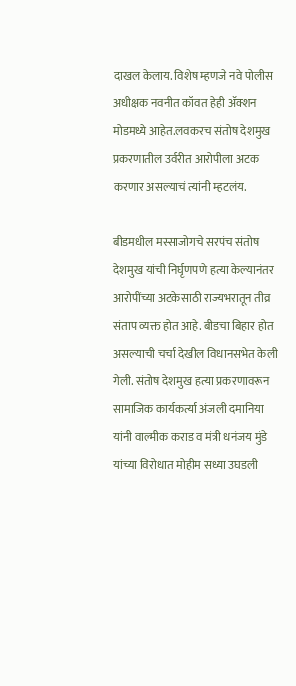दाखल केलाय. विशेष म्हणजे नवे पोलीस अधीक्षक नवनीत कॉवत हेही ॲक्शन मोडमध्ये आहेत.लवकरच संतोष देशमुख प्रकरणातील उर्वरीत आरोपीला अटक करणार असल्याचं त्यांनी म्हटलंय.

बीडमधील मस्साजोगचे सरपंच संतोष देशमुख यांची निर्घृणपणे हत्या केल्यानंतर आरोपींच्या अटकेसाठी राज्यभरातून तीव्र संताप व्यक्त होत आहे. बीडचा बिहार होत असल्याची चर्चा देखील विधानसभेत केली गेली. संतोष देशमुख हत्या प्रकरणावरून सामाजिक कार्यकर्त्या अंजली दमानिया यांनी वाल्मीक कराड व मंत्री धनंजय मुंडे यांच्या विरोधात मोहीम सध्या उघडली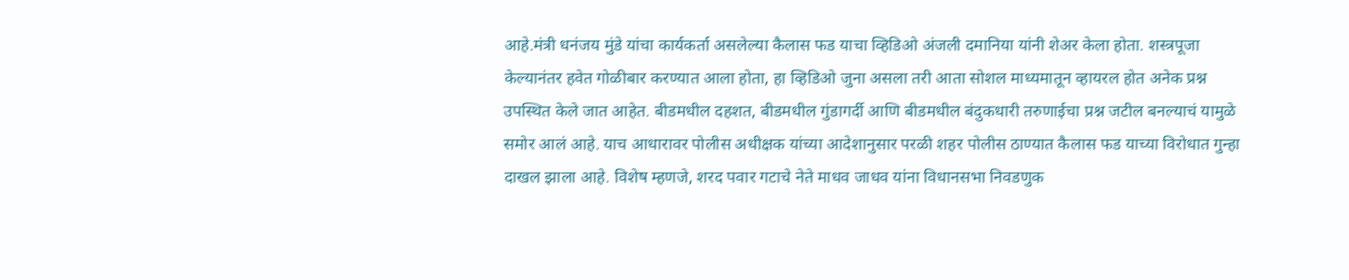आहे.मंत्री धनंजय मुंडे यांचा कार्यकर्ता असलेल्या कैलास फड याचा व्हिडिओ अंजली दमानिया यांनी शेअर केला होता. शस्त्रपूजा केल्यानंतर हवेत गोळीबार करण्यात आला होता, हा व्हिडिओ जुना असला तरी आता सोशल माध्यमातून व्हायरल होत अनेक प्रश्न उपस्थित केले जात आहेत. बीडमधील दहशत, बीडमधील गुंडागर्दी आणि बीडमधील बंदुकधारी तरुणाईचा प्रश्न जटील बनल्याचं यामुळे समोर आलं आहे. याच आधारावर पोलीस अधीक्षक यांच्या आदेशानुसार परळी शहर पोलीस ठाण्यात कैलास फड याच्या विरोधात गुन्हा दाखल झाला आहे. विशेष म्हणजे, शरद पवार गटाचे नेते माधव जाधव यांना विधानसभा निवडणुक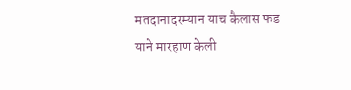मतदानादरम्यान याच कैलास फड याने मारहाण केली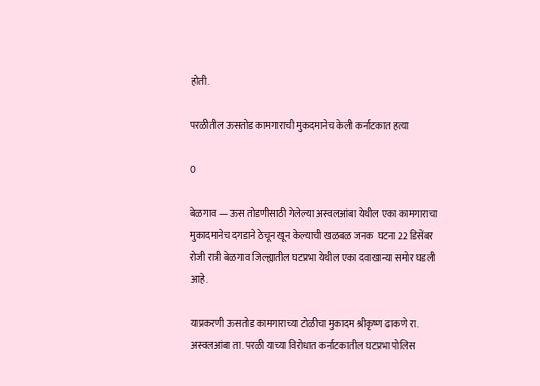होती.

परळीतील ऊसतोड कामगाराची मुकदमानेच केली कर्नाटकात हत्या

0

बेळगाव — ऊस तोडणीसाठी गेलेल्या अस्वलआंबा येथील एका कामगाराचा मुकादमानेच दगडाने ठेचून खून केल्याची खळबळ जनक  घटना 22 डिसेंबर रोजी रात्री बेळगाव जिल्ह्यातील घटप्रभा येथील एका दवाखान्या समोर घडली आहे.

याप्रकरणी ऊसतोड कामगाराच्या टोळीचा मुकादम श्रीकृष्ण ढाकणे रा. अस्वलआंबा ता. परळी याच्या विरोधात कर्नाटकातील घटप्रभा पोलिस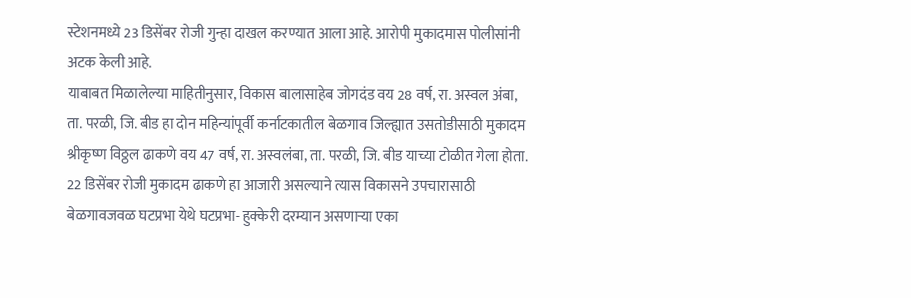स्टेशनमध्ये 23 डिसेंबर रोजी गुन्हा दाखल करण्यात आला आहे. आरोपी मुकादमास पोलीसांनी अटक केली आहे.
याबाबत मिळालेल्या माहितीनुसार, विकास बालासाहेब जोगदंड वय 28 वर्ष, रा. अस्वल अंबा, ता. परळी, जि. बीड हा दोन महिन्यांपूर्वी कर्नाटकातील बेळगाव जिल्ह्यात उसतोडीसाठी मुकादम श्रीकृष्ण विठ्ठल ढाकणे वय 47 वर्ष, रा. अस्वलंबा, ता. परळी, जि. बीड याच्या टोळीत गेला होता. 22 डिसेंबर रोजी मुकादम ढाकणे हा आजारी असल्याने त्यास विकासने उपचारासाठी बेळगावजवळ घटप्रभा येथे घटप्रभा- हुक्केरी दरम्यान असणाऱ्या एका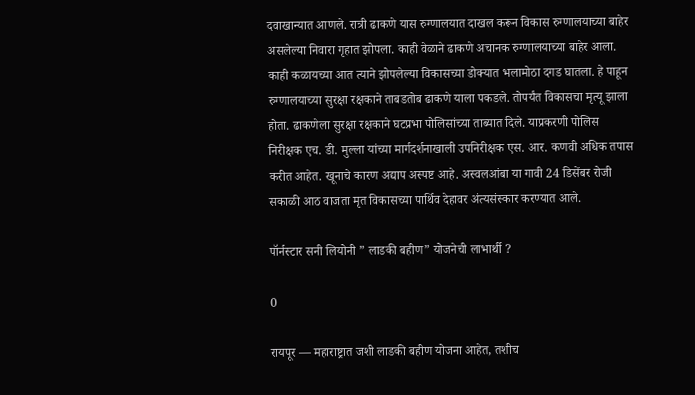दवाखान्यात आणले. रात्री ढाकणे यास रुग्णालयात दाखल करून विकास रुग्णालयाच्या बाहेर असलेल्या निवारा गृहात झोपला. काही वेळाने ढाकणे अचानक रुग्णालयाच्या बाहेर आला. काही कळायच्या आत त्याने झोपलेल्या विकासच्या डोक्यात भलामोठा दगड घातला. हे पाहून रुग्णालयाच्या सुरक्षा रक्षकाने ताबडतोब ढाकणे याला पकडले. तोपर्यंत विकासचा मृत्यू झाला होता. ढाकणेला सुरक्षा रक्षकाने घटप्रभा पोलिसांच्या ताब्यात दिले. याप्रकरणी पोलिस निरीक्षक एच. डी. मुल्ला यांच्या मार्गदर्शनाखाली उपनिरीक्षक एस. आर. कणवी अधिक तपास करीत आहेत. खूनाचे कारण अद्याप अस्पष्ट आहे. अस्वलआंबा या गावी 24 डिसेंबर रोजी सकाळी आठ वाजता मृत विकासच्या पार्थिव देहावर अंत्यसंस्कार करण्यात आले.

पॉर्नस्टार सनी लियोनी ” लाडकी बहीण” योजनेची लाभार्थी ?

0

रायपूर — महाराष्ट्रात जशी लाडकी बहीण योजना आहेत, तशीच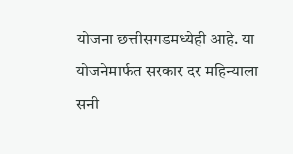योजना छत्तीसगडमध्येही आहे. या योजनेमार्फत सरकार दर महिन्याला सनी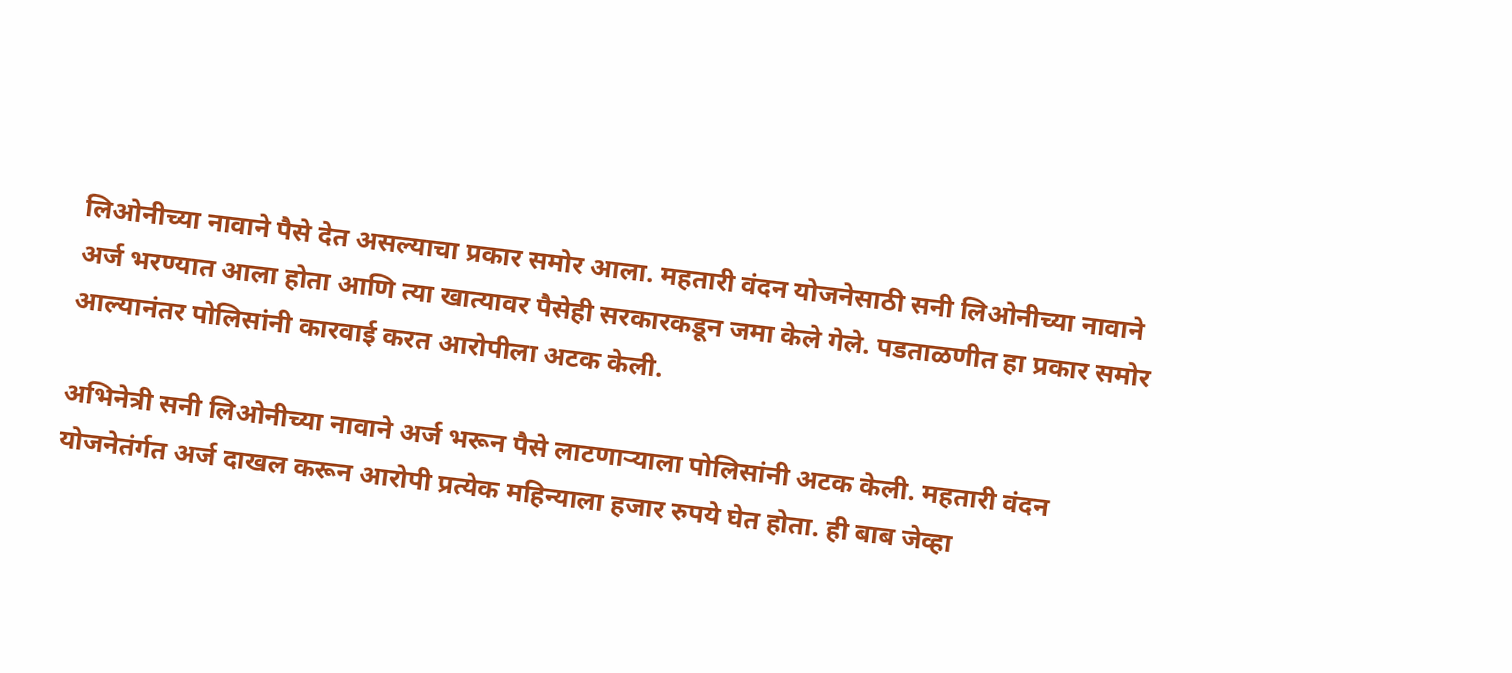लिओनीच्या नावाने पैसे देत असल्याचा प्रकार समोर आला. महतारी वंदन योजनेसाठी सनी लिओनीच्या नावाने अर्ज भरण्यात आला होता आणि त्या खात्यावर पैसेही सरकारकडून जमा केले गेले. पडताळणीत हा प्रकार समोर आल्यानंतर पोलिसांनी कारवाई करत आरोपीला अटक केली.

अभिनेत्री सनी लिओनीच्या नावाने अर्ज भरून पैसे लाटणाऱ्याला पोलिसांनी अटक केली. महतारी वंदन योजनेतंर्गत अर्ज दाखल करून आरोपी प्रत्येक महिन्याला हजार रुपये घेत होता. ही बाब जेव्हा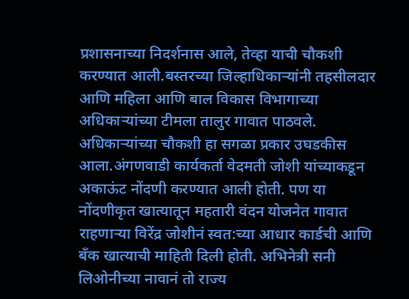प्रशासनाच्या निदर्शनास आले, तेव्हा याची चौकशी करण्यात आली.बस्तरच्या जिल्हाधिकाऱ्यांनी तहसीलदार आणि महिला आणि बाल विकास विभागाच्या अधिकाऱ्यांच्या टीमला तालुर गावात पाठवले. अधिकाऱ्यांच्या चौकशी हा सगळा प्रकार उघडकीस आला.अंगणवाडी कार्यकर्ता वेदमती जोशी यांच्याकडून अकाऊंट नोंदणी करण्यात आली होती. पण या नोंदणीकृत खात्यातून महतारी वंदन योजनेत गावात राहणाऱ्या विरेंद्र जोशीनं स्वत:च्या आधार कार्डची आणि बँक खात्याची माहिती दिली होती. अभिनेत्री सनी लिओनीच्या नावानं तो राज्य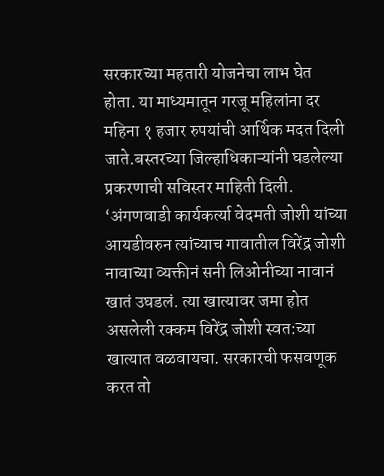सरकारच्या महतारी योजनेचा लाभ घेत होता. या माध्यमातून गरजू महिलांना दर महिना १ हजार रुपयांची आर्थिक मदत दिली जाते.बस्तरच्या जिल्हाधिकाऱ्यांनी घडलेल्या प्रकरणाची सविस्तर माहिती दिली. ‘अंगणवाडी कार्यकर्त्या वेदमती जोशी यांच्या आयडीवरुन त्यांच्याच गावातील विरेंद्र जोशी नावाच्या व्यक्तीनं सनी लिओनीच्या नावानं खातं उघडलं. त्या खात्यावर जमा होत असलेली रक्कम विरेंद्र जोशी स्वत:च्या खात्यात वळवायचा. सरकारची फसवणूक करत तो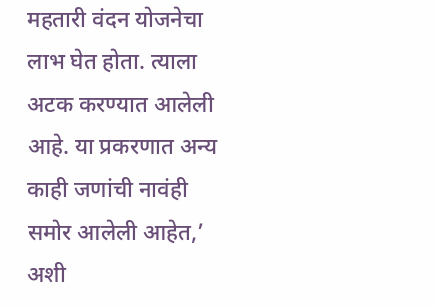महतारी वंदन योजनेचा लाभ घेत होता. त्याला अटक करण्यात आलेली आहे. या प्रकरणात अन्य काही जणांची नावंही समोर आलेली आहेत,’ अशी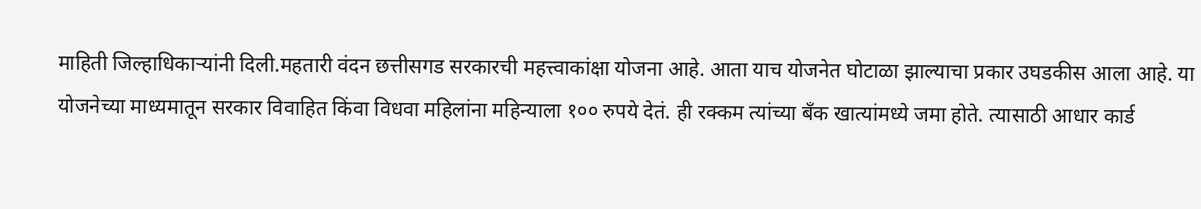माहिती जिल्हाधिकाऱ्यांनी दिली.महतारी वंदन छत्तीसगड सरकारची महत्त्वाकांक्षा योजना आहे. आता याच योजनेत घोटाळा झाल्याचा प्रकार उघडकीस आला आहे. या योजनेच्या माध्यमातून सरकार विवाहित किंवा विधवा महिलांना महिन्याला १०० रुपये देतं. ही रक्कम त्यांच्या बँक खात्यांमध्ये जमा होते. त्यासाठी आधार कार्ड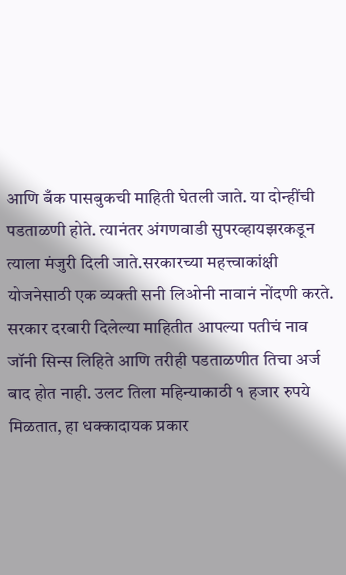आणि बँक पासबुकची माहिती घेतली जाते. या दोन्हींची पडताळणी होते. त्यानंतर अंगणवाडी सुपरव्हायझरकडून त्याला मंजुरी दिली जाते.सरकारच्या महत्त्वाकांक्षी योजनेसाठी एक व्यक्ती सनी लिओनी नावानं नोंदणी करते. सरकार दरबारी दिलेल्या माहितीत आपल्या पतीचं नाव जॉनी सिन्स लिहिते आणि तरीही पडताळणीत तिचा अर्ज बाद होत नाही. उलट तिला महिन्याकाठी १ हजार रुपये मिळतात, हा धक्कादायक प्रकार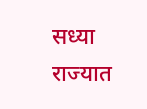सध्या राज्यात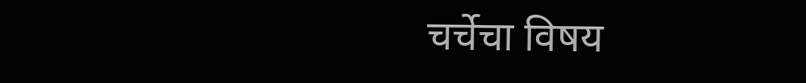चर्चेचा विषय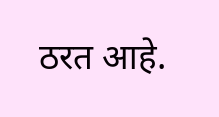ठरत आहे.